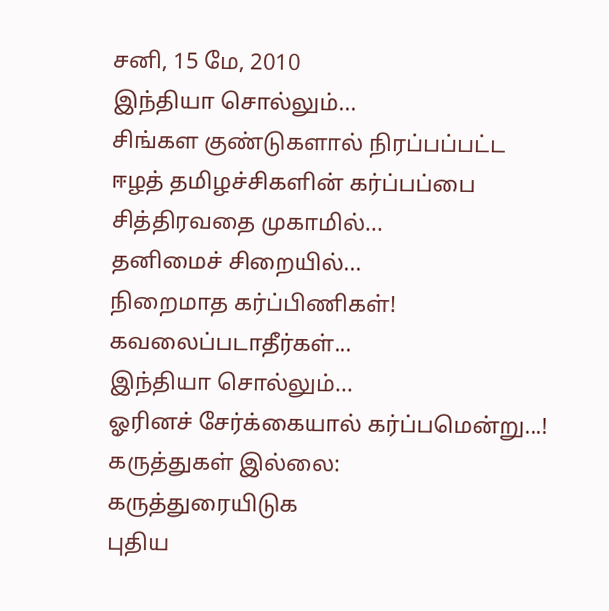சனி, 15 மே, 2010
இந்தியா சொல்லும்...
சிங்கள குண்டுகளால் நிரப்பப்பட்ட
ஈழத் தமிழச்சிகளின் கர்ப்பப்பை
சித்திரவதை முகாமில்...
தனிமைச் சிறையில்...
நிறைமாத கர்ப்பிணிகள்!
கவலைப்படாதீர்கள்...
இந்தியா சொல்லும்...
ஓரினச் சேர்க்கையால் கர்ப்பமென்று...!
கருத்துகள் இல்லை:
கருத்துரையிடுக
புதிய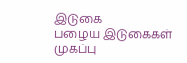இடுகை
பழைய இடுகைகள்
முகப்பு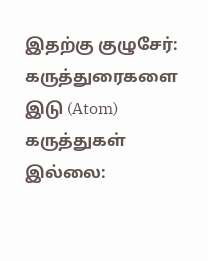இதற்கு குழுசேர்:
கருத்துரைகளை இடு (Atom)
கருத்துகள் இல்லை: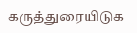கருத்துரையிடுக